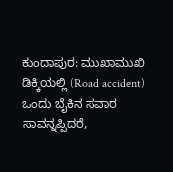ಕುಂದಾಪುರ: ಮುಖಾಮುಖಿ ಡಿಕ್ಕಿಯಲ್ಲಿ (Road accident) ಒಂದು ಬೈಕಿನ ಸವಾರ ಸಾವನ್ನಪ್ಪಿದರೆ,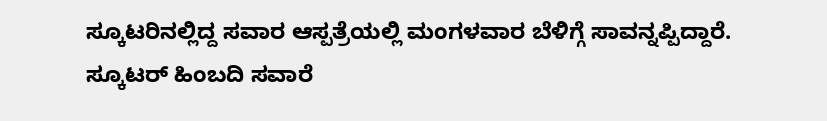ಸ್ಕೂಟರಿನಲ್ಲಿದ್ದ ಸವಾರ ಆಸ್ಪತ್ರೆಯಲ್ಲಿ ಮಂಗಳವಾರ ಬೆಳಿಗ್ಗೆ ಸಾವನ್ನಪ್ಪಿದ್ದಾರೆ. ಸ್ಕೂಟರ್ ಹಿಂಬದಿ ಸವಾರೆ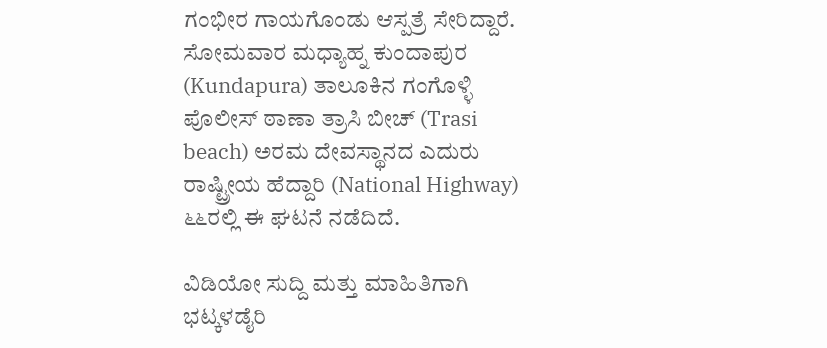ಗಂಭೀರ ಗಾಯಗೊಂಡು ಆಸ್ಪತ್ರೆ ಸೇರಿದ್ದಾರೆ. ಸೋಮವಾರ ಮಧ್ಯಾಹ್ನ ಕುಂದಾಪುರ (Kundapura) ತಾಲೂಕಿನ ಗಂಗೊಳ್ಳಿ ಪೊಲೀಸ್ ಠಾಣಾ ತ್ರಾಸಿ ಬೀಚ್ (Trasi beach) ಅರಮ ದೇವಸ್ಥಾನದ ಎದುರು ರಾಷ್ಟ್ರೀಯ ಹೆದ್ದಾರಿ (National Highway) ೬೬ರಲ್ಲಿ ಈ ಘಟನೆ ನಡೆದಿದೆ.

ವಿಡಿಯೋ ಸುದ್ದಿ ಮತ್ತು ಮಾಹಿತಿಗಾಗಿ ಭಟ್ಕಳಡೈರಿ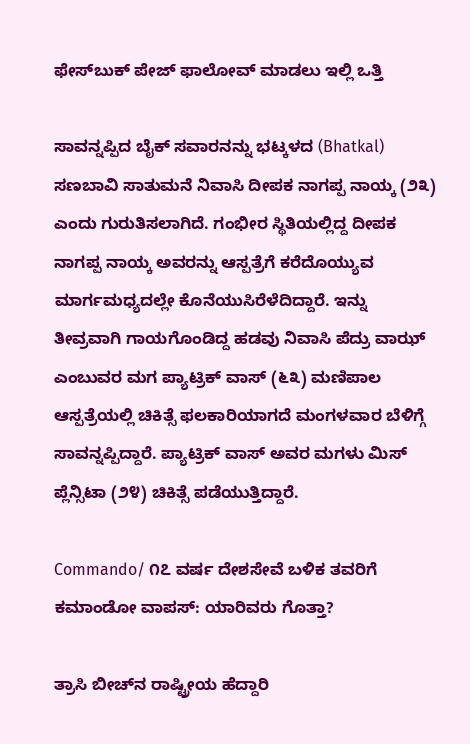ಫೇಸ್‌ಬುಕ್‌ ಪೇಜ್ ಫಾಲೋವ್ ಮಾಡಲು ಇಲ್ಲಿ ಒತ್ತಿ

ಸಾವನ್ನಪ್ಪಿದ ಬೈಕ್ ಸವಾರನನ್ನು ಭಟ್ಕಳದ (Bhatkal) ಸಣಬಾವಿ ಸಾತುಮನೆ ನಿವಾಸಿ ದೀಪಕ ನಾಗಪ್ಪ ನಾಯ್ಕ (೨೩) ಎಂದು ಗುರುತಿಸಲಾಗಿದೆ. ಗಂಭೀರ ಸ್ಥಿತಿಯಲ್ಲಿದ್ದ ದೀಪಕ ನಾಗಪ್ಪ ನಾಯ್ಕ ಅವರನ್ನು ಆಸ್ಪತ್ರೆಗೆ ಕರೆದೊಯ್ಯುವ ಮಾರ್ಗಮಧ್ಯದಲ್ಲೇ ಕೊನೆಯುಸಿರೆಳೆದಿದ್ದಾರೆ. ಇನ್ನು ತೀವ್ರವಾಗಿ ಗಾಯಗೊಂಡಿದ್ದ ಹಡವು ನಿವಾಸಿ ಪೆದ್ರು ವಾಝ್ ಎಂಬುವರ ಮಗ ಪ್ಯಾಟ್ರಿಕ್ ವಾಸ್ (೬೩) ಮಣಿಪಾಲ ಆಸ್ಪತ್ರೆಯಲ್ಲಿ ಚಿಕಿತ್ಸೆ ಫಲಕಾರಿಯಾಗದೆ ಮಂಗಳವಾರ ಬೆಳಿಗ್ಗೆ ಸಾವನ್ನಪ್ಪಿದ್ದಾರೆ. ಪ್ಯಾಟ್ರಿಕ್ ವಾಸ್ ಅವರ ಮಗಳು ಮಿಸ್ ಪ್ಲೆನ್ಸಿಟಾ (೨೪) ಚಿಕಿತ್ಸೆ ಪಡೆಯುತ್ತಿದ್ದಾರೆ.

Commando/ ೧೭ ವರ್ಷ ದೇಶಸೇವೆ ಬಳಿಕ ತವರಿಗೆ ಕಮಾಂಡೋ ವಾಪಸ್: ಯಾರಿವರು ಗೊತ್ತಾ?

ತ್ರಾಸಿ ಬೀಚ್‌ನ ರಾಷ್ಟ್ರೀಯ ಹೆದ್ದಾರಿ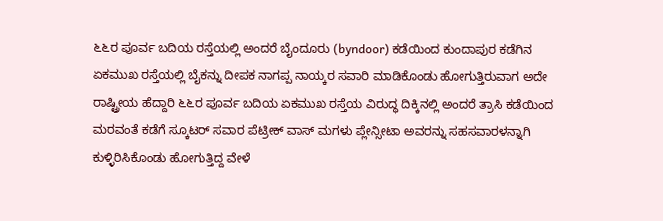೬೬ರ ಪೂರ್ವ ಬದಿಯ ರಸ್ತೆಯಲ್ಲಿ ಅಂದರೆ ಬೈಂದೂರು (byndoor) ಕಡೆಯಿಂದ ಕುಂದಾಪುರ ಕಡೆಗಿನ ಏಕಮುಖ ರಸ್ತೆಯಲ್ಲಿ ಬೈಕನ್ನು ದೀಪಕ ನಾಗಪ್ಪ ನಾಯ್ಕರ ಸವಾರಿ ಮಾಡಿಕೊಂಡು ಹೋಗುತ್ತಿರುವಾಗ ಅದೇ ರಾಷ್ಟ್ರೀಯ ಹೆದ್ದಾರಿ ೬೬ರ ಪೂರ್ವ ಬದಿಯ ಏಕಮುಖ ರಸ್ತೆಯ ವಿರುದ್ಧ ದಿಕ್ಕಿನಲ್ಲಿ ಅಂದರೆ ತ್ರಾಸಿ ಕಡೆಯಿಂದ ಮರವಂತೆ ಕಡೆಗೆ ಸ್ಕೂಟರ್‌ ಸವಾರ ಪೆಟ್ರೀಕ್‌ ವಾಸ್ ‌ಮಗಳು ಪ್ಲೇನ್ಸೀಟಾ ಅವರನ್ನು ಸಹಸವಾರಳನ್ನಾಗಿ ಕುಳ್ಳಿರಿಸಿಕೊಂಡು ಹೋಗುತ್ತಿದ್ದ ವೇಳೆ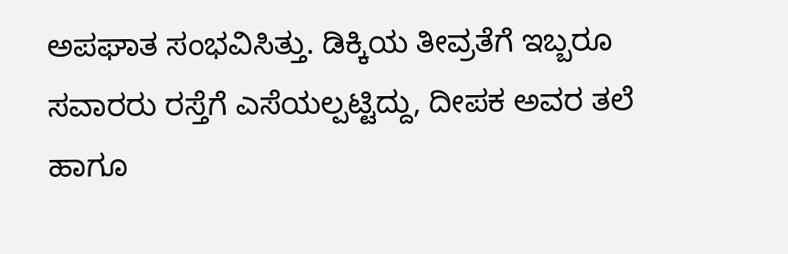ಅಪಘಾತ ಸಂಭವಿಸಿತ್ತು. ಡಿಕ್ಕಿಯ ತೀವ್ರತೆಗೆ ಇಬ್ಬರೂ ಸವಾರರು ರಸ್ತೆಗೆ ಎಸೆಯಲ್ಪಟ್ಟಿದ್ದು, ದೀಪಕ ಅವರ ತಲೆ ಹಾಗೂ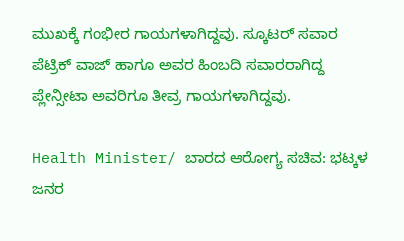ಮುಖಕ್ಕೆ ಗಂಭೀರ ಗಾಯಗಳಾಗಿದ್ದವು. ಸ್ಕೂಟರ್ ಸವಾರ ಪೆಟ್ರಿಕ್ ವಾಜ್ ಹಾಗೂ ಅವರ ಹಿಂಬದಿ ಸವಾರರಾಗಿದ್ದ ಪ್ಲೇನ್ಸೀಟಾ ಅವರಿಗೂ ತೀವ್ರ ಗಾಯಗಳಾಗಿದ್ದವು.

Health Minister/ ಬಾರದ ಆರೋಗ್ಯ ಸಚಿವ: ಭಟ್ಕಳ ಜನರ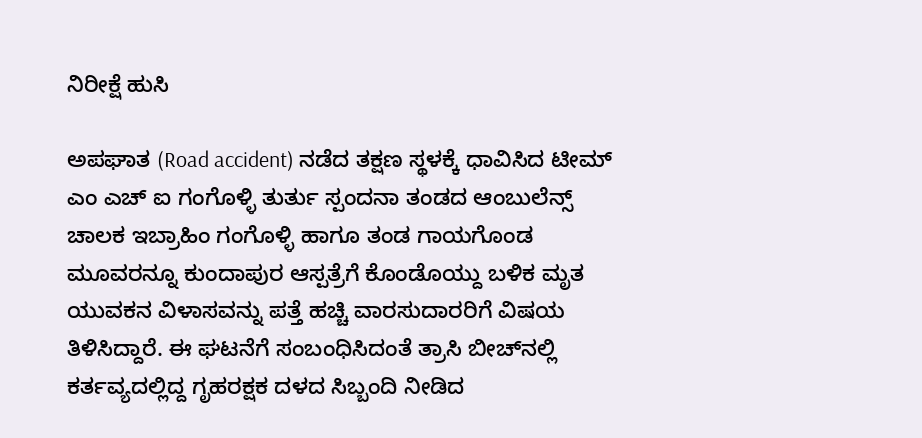ನಿರೀಕ್ಷೆ ಹುಸಿ

ಅಪಘಾತ (Road accident) ನಡೆದ ತಕ್ಷಣ ಸ್ಥಳಕ್ಕೆ ಧಾವಿಸಿದ ಟೀಮ್ ಎಂ ಎಚ್ ಐ ಗಂಗೊಳ್ಳಿ ತುರ್ತು ಸ್ಪಂದನಾ ತಂಡದ ಆಂಬುಲೆನ್ಸ್ ಚಾಲಕ ಇಬ್ರಾಹಿಂ ಗಂಗೊಳ್ಳಿ ಹಾಗೂ ತಂಡ ಗಾಯಗೊಂಡ ಮೂವರನ್ನೂ ಕುಂದಾಪುರ ಆಸ್ಪತ್ರೆಗೆ ಕೊಂಡೊಯ್ದು ಬಳಿಕ ಮೃತ ಯುವಕನ ವಿಳಾಸವನ್ನು ಪತ್ತೆ ಹಚ್ಚಿ ವಾರಸುದಾರರಿಗೆ ವಿಷಯ ತಿಳಿಸಿದ್ದಾರೆ. ಈ ಘಟನೆಗೆ ಸಂಬಂಧಿಸಿದಂತೆ ತ್ರಾಸಿ ಬೀಚ್‌ನಲ್ಲಿ ಕರ್ತವ್ಯದಲ್ಲಿದ್ದ ಗೃಹರಕ್ಷಕ ದಳದ ಸಿಬ್ಬಂದಿ ನೀಡಿದ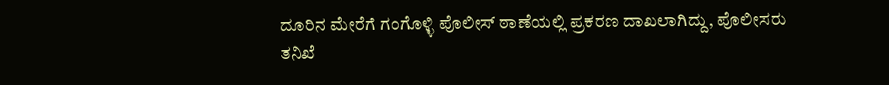ದೂರಿನ ಮೇರೆಗೆ ಗಂಗೊಳ್ಳಿ ಪೊಲೀಸ್ ಠಾಣೆಯಲ್ಲಿ ಪ್ರಕರಣ ದಾಖಲಾಗಿದ್ದು, ಪೊಲೀಸರು ತನಿಖೆ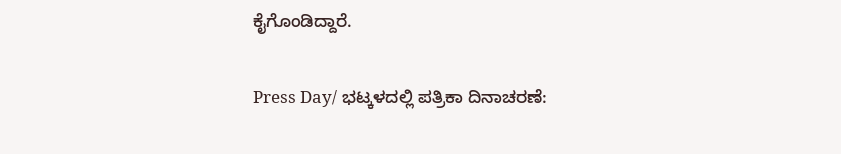ಕೈಗೊಂಡಿದ್ದಾರೆ.

Press Day/ ಭಟ್ಕಳದಲ್ಲಿ ಪತ್ರಿಕಾ ದಿನಾಚರಣೆ: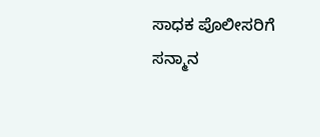ಸಾಧಕ ಪೊಲೀಸರಿಗೆ ಸನ್ಮಾನ